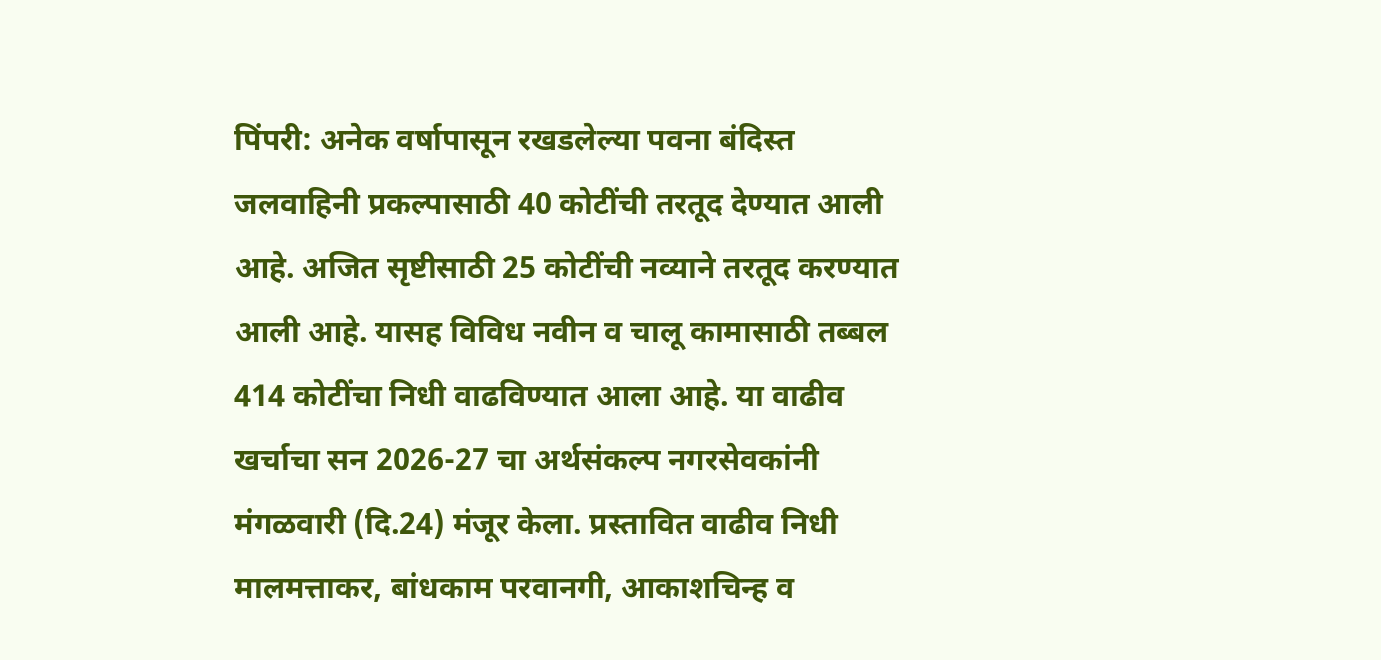पिंपरी: अनेक वर्षापासून रखडलेल्या पवना बंदिस्त जलवाहिनी प्रकल्पासाठी 40 कोटींची तरतूद देण्यात आली आहे. अजित सृष्टीसाठी 25 कोटींची नव्याने तरतूद करण्यात आली आहे. यासह विविध नवीन व चालू कामासाठी तब्बल 414 कोटींचा निधी वाढविण्यात आला आहे. या वाढीव खर्चाचा सन 2026-27 चा अर्थसंकल्प नगरसेवकांनी मंगळवारी (दि.24) मंजूर केला. प्रस्तावित वाढीव निधी मालमत्ताकर, बांधकाम परवानगी, आकाशचिन्ह व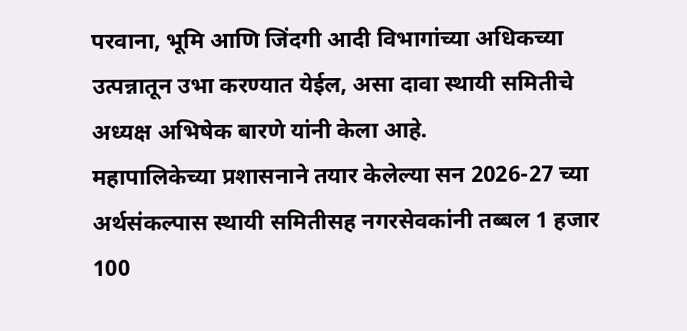परवाना, भूमि आणि जिंदगी आदी विभागांच्या अधिकच्या उत्पन्नातून उभा करण्यात येईल, असा दावा स्थायी समितीचे अध्यक्ष अभिषेक बारणे यांनी केला आहे.
महापालिकेच्या प्रशासनाने तयार केलेल्या सन 2026-27 च्या अर्थसंकल्पास स्थायी समितीसह नगरसेवकांनी तब्बल 1 हजार 100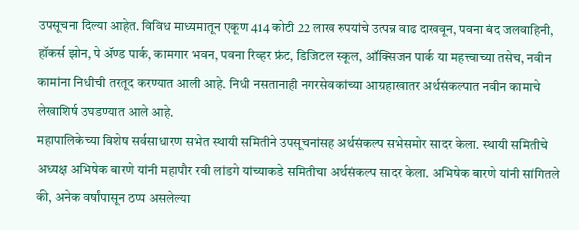उपसूचना दिल्या आहेत. विविध माध्यमातून एकूण 414 कोटी 22 लाख रुपयांचे उत्पन्न वाढ दाखवून, पवना बंद जलवाहिनी, हॉकर्स झोन, पे ॲण्ड पार्क, कामगार भवन, पवना रिव्हर फ्रंट, डिजिटल स्कूल, ऑक्सिजन पार्क या महत्त्वाच्या तसेच, नवीन कामांना निधीची तरतूद करण्यात आली आहे. निधी नसतानाही नगरसेवकांच्या आग्रहाखातर अर्थसंकल्पात नवीन कामाचे लेखाशिर्ष उघडण्यात आले आहे.
महापालिकेच्या विशेष सर्वसाधारण सभेत स्थायी समितीने उपसूचनांसह अर्थसंकल्प सभेसमोर सादर केला. स्थायी समितीचे अध्यक्ष अभिषेक बारणे यांनी महापौर रवी लांडगे यांच्याकडे समितीचा अर्थसंकल्प सादर केला. अभिषेक बारणे यांनी सांगितले की, अनेक वर्षांपासून ठप्प असलेल्या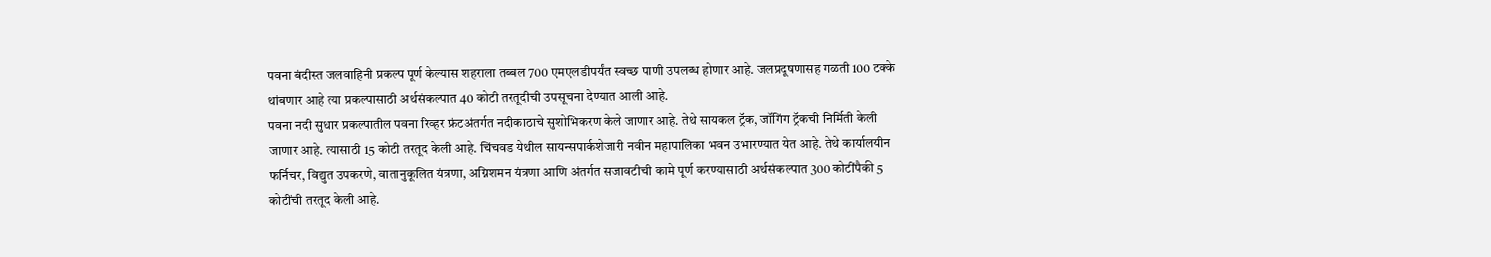पवना बंदीस्त जलवाहिनी प्रकल्प पूर्ण केल्यास शहराला तब्बल 700 एमएलडीपर्यंत स्वच्छ पाणी उपलब्ध होणार आहे. जलप्रदूषणासह गळती 100 टक्के थांबणार आहे त्या प्रकल्पासाठी अर्थसंकल्पात 40 कोटी तरतूदीची उपसूचना देण्यात आली आहे.
पवना नदी सुधार प्रकल्पातील पवना रिव्हर फ्रंटअंतर्गत नदीकाठाचे सुशोभिकरण केले जाणार आहे. तेथे सायकल ट्रॅक, जॉगिंग ट्रॅकची निर्मिती केली जाणार आहे. त्यासाठी 15 कोटी तरतूद केली आहे. चिंचवड येथील सायन्सपार्कशेजारी नवीन महापालिका भवन उभारण्यात येत आहे. तेथे कार्यालयीन फर्निचर, विद्युत उपकरणे, वातानुकूलित यंत्रणा, अग्निशमन यंत्रणा आणि अंतर्गत सजावटीची कामे पूर्ण करण्यासाठी अर्थसंकल्पात 300 कोटींपैकी 5 कोटींची तरतूद केली आहे.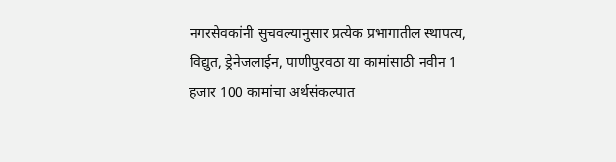नगरसेवकांनी सुचवल्यानुसार प्रत्येक प्रभागातील स्थापत्य, विद्युत, ड्रेनेजलाईन, पाणीपुरवठा या कामांसाठी नवीन 1 हजार 100 कामांचा अर्थसंकल्पात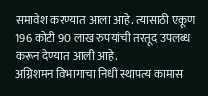समावेश करण्यात आला आहे. त्यासाठी एकूण 196 कोटी 90 लाख रुपयांची तरतूद उपलब्ध करून देण्यात आली आहे.
अग्निशमन विभागाचा निधी स्थापत्य कामास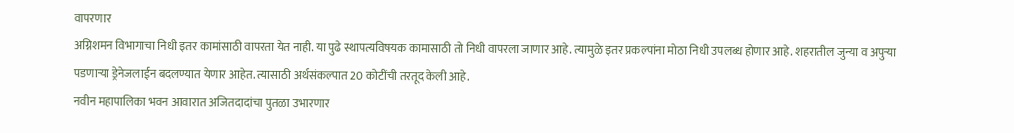वापरणार
अग्निशमन विभागाचा निधी इतर कामांसाठी वापरता येत नाही. या पुढे स्थापत्यविषयक कामासाठी तो निधी वापरला जाणार आहे. त्यामुळे इतर प्रकल्पांना मोठा निधी उपलब्ध होणार आहे. शहरातील जुन्या व अपुऱ्या पडणाऱ्या ड्रेनेजलाईन बदलण्यात येणार आहेत. त्यासाठी अर्थसंकल्पात 20 कोटींची तरतूद केली आहे.
नवीन महापालिका भवन आवारात अजितदादांचा पुतळा उभारणार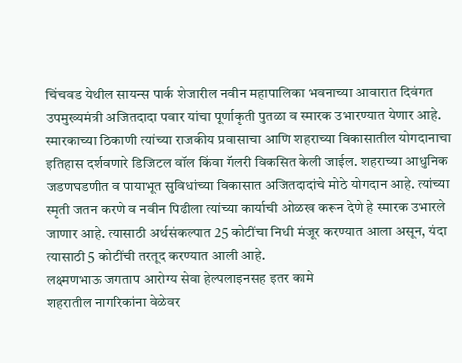चिंचवड येथील सायन्स पार्क शेजारील नवीन महापालिका भवनाच्या आवारात दिवंगत उपमुख्यमंत्री अजितदादा पवार यांचा पूर्णाकृती पुतळा व स्मारक उभारण्यात येणार आहे. स्मारकाच्या ठिकाणी त्यांच्या राजकीय प्रवासाचा आणि शहराच्या विकासातील योगदानाचा इतिहास दर्शवणारे डिजिटल वॉल किंवा गॅलरी विकसित केली जाईल. शहराच्या आधुनिक जडणघडणीत व पायाभूत सुविधांच्या विकासात अजितदादांचे मोठे योगदान आहे. त्यांच्या स्मृती जतन करणे व नवीन पिढीला त्यांच्या कार्याची ओळख करून देणे हे स्मारक उभारले जाणार आहे. त्यासाठी अर्थसंकल्पात 25 कोटींचा निधी मंजूर करण्यात आला असून, यंदा त्यासाठी 5 कोटींची तरतूद करण्यात आली आहे.
लक्ष्मणभाऊ जगताप आरोग्य सेवा हेल्पलाइनसह इतर कामे
शहरातील नागरिकांना वेळेवर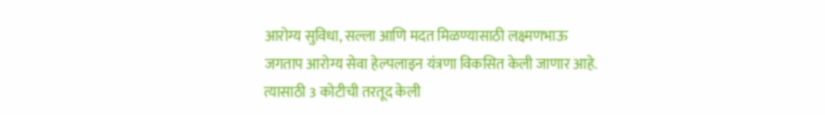आरोग्य सुविधा, सल्ला आणि मदत मिळण्यासाठी लक्ष्मणभाऊ जगताप आरोग्य सेवा हेल्पलाइन यंत्रणा विकसित केली जाणार आहे. त्यासाठी 3 कोटीची तरतूद केली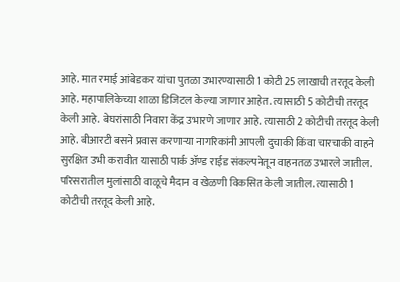आहे. मात रमाई आंबेडकर यांचा पुतळा उभारण्यासाठी 1 कोटी 25 लाखाची तरतूद केली आहे. महापालिकेच्या शाळा डिजिटल केल्या जाणार आहेत. त्यासाठी 5 कोटीची तरतूद केली आहे. बेघरांसाठी निवारा केंद्र उभारणे जाणार आहे. त्यासाठी 2 कोटीची तरतूद केली आहे. बीआरटी बसने प्रवास करणाऱ्या नागरिकांनी आपली दुचाकी किंवा चारचाकी वाहने सुरक्षित उभी करावीत यासाठी पार्क ॲण्ड राईड संकल्पनेतून वाहनतळ उभारले जातील. परिसरातील मुलांसाठी वाळूचे मैदान व खेळणी विकसित केली जातील. त्यासाठी 1 कोटीची तरतूद केली आहे.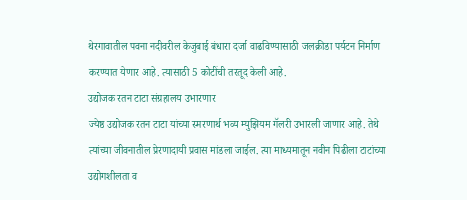थेरगावातील पवना नदीवरील केजुबाई बंधारा दर्जा वाढविण्यासाठी जलक्रीडा पर्यटन निर्माण करण्यात येणार आहे. त्यासाठी 5 कोटींची तरतूद केली आहे.
उद्योजक रतन टाटा संग्रहालय उभारणार
ज्येष्ठ उद्योजक रतन टाटा यांच्या स्मरणार्थ भव्य म्युझियम गॅलरी उभारली जाणार आहे. तेथे त्यांच्या जीवनातील प्रेरणादायी प्रवास मांडला जाईल. त्या माध्यमातून नवीन पिढीला टाटांच्या उद्योगशीलता व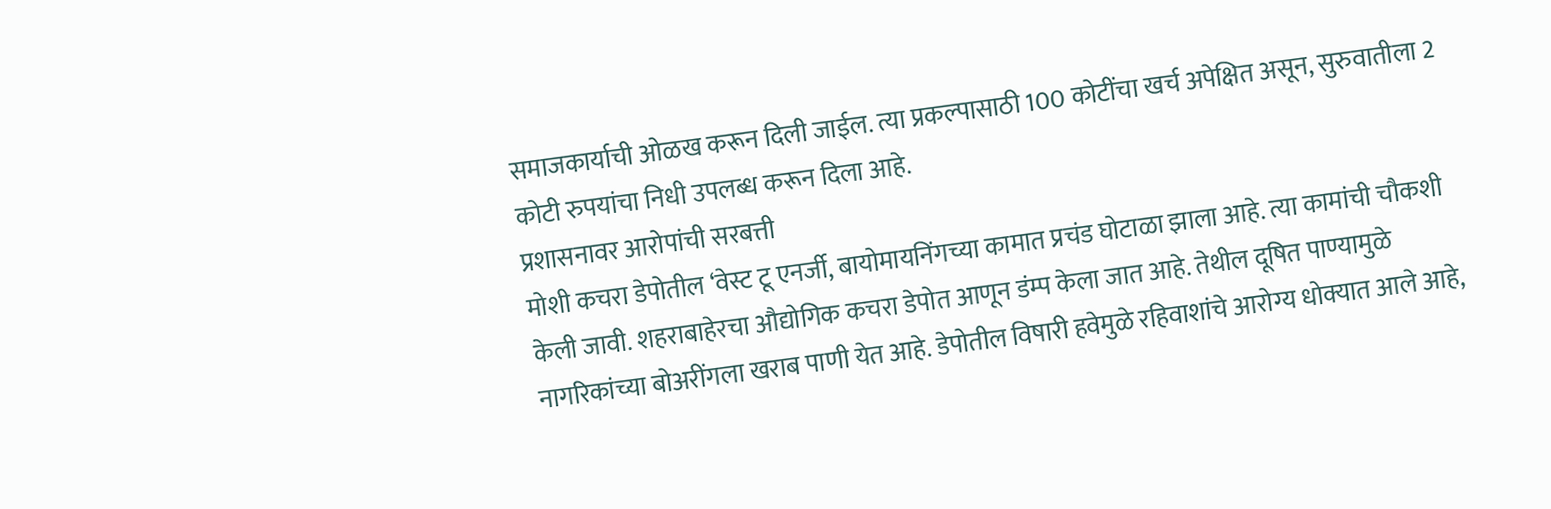समाजकार्याची ओळख करून दिली जाईल. त्या प्रकल्पासाठी 100 कोटींचा खर्च अपेक्षित असून, सुरुवातीला 2 कोटी रुपयांचा निधी उपलब्ध करून दिला आहे.
प्रशासनावर आरोपांची सरबत्ती
मोशी कचरा डेपोतील ‘वेस्ट टू एनर्जी, बायोमायनिंगच्या कामात प्रचंड घोटाळा झाला आहे. त्या कामांची चौकशी केली जावी. शहराबाहेरचा औद्योगिक कचरा डेपोत आणून डंम्प केला जात आहे. तेथील दूषित पाण्यामुळे नागरिकांच्या बोअरींगला खराब पाणी येत आहे. डेपोतील विषारी हवेमुळे रहिवाशांचे आरोग्य धोक्यात आले आहे,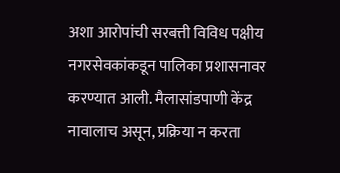अशा आरोपांची सरबत्ती विविध पक्षीय नगरसेवकांकडून पालिका प्रशासनावर करण्यात आली. मैलासांडपाणी केंद्र नावालाच असून, प्रक्रिया न करता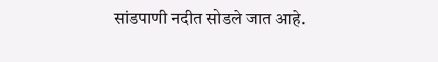सांडपाणी नदीत सोडले जात आहे.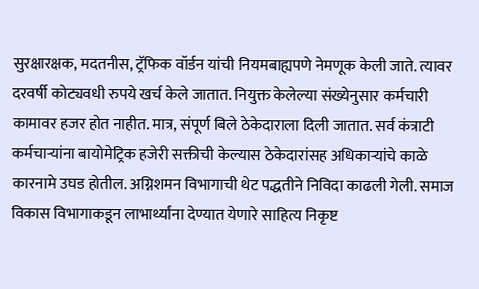सुरक्षारक्षक, मदतनीस, ट्रॅफिक वॉर्डन यांची नियमबाह्यपणे नेमणूक केली जाते. त्यावर दरवर्षी कोट्यवधी रुपये खर्च केले जातात. नियुक्त केलेल्या संख्येनुसार कर्मचारी कामावर हजर होत नाहीत. मात्र, संपूर्ण बिले ठेकेदाराला दिली जातात. सर्व कंत्राटी कर्मचाऱ्यांना बायोमेट्रिक हजेरी सक्तीची केल्यास ठेकेदारांसह अधिकाऱ्यांचे काळे कारनामे उघड होतील. अग्निशमन विभागाची थेट पद्धतीने निविदा काढली गेली. समाज विकास विभागाकडून लाभार्थ्यांना देण्यात येणारे साहित्य निकृष्ट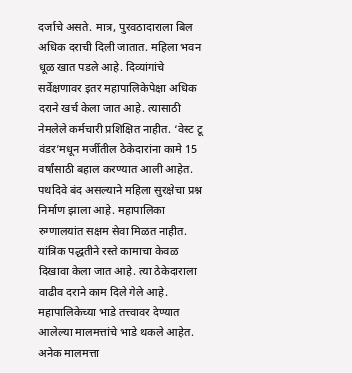दर्जाचे असते. मात्र, पुरवठादाराला बिल अधिक दराची दिली जातात. महिला भवन धूळ खात पडले आहे. दिव्यांगांचे सर्वेक्षणावर इतर महापालिकेपेक्षा अधिक दराने खर्च केला जात आहे. त्यासाठी नेमलेले कर्मचारी प्रशिक्षित नाहीत. ‘वेस्ट टू वंडर’मधून मर्जीतील ठेकेदारांना कामे 15 वर्षांसाठी बहाल करण्यात आली आहेत. पथदिवे बंद असल्याने महिला सुरक्षेचा प्रश्न निर्माण झाला आहे. महापालिका रुग्णालयांत सक्षम सेवा मिळत नाहीत. यांत्रिक पद्धतीने रस्ते कामाचा केवळ दिखावा केला जात आहे. त्या ठेकेदाराला वाढीव दराने काम दिले गेले आहे. महापालिकेच्या भाडे तत्त्वावर देण्यात आलेल्या मालमत्तांचे भाडे थकले आहेत. अनेक मालमत्ता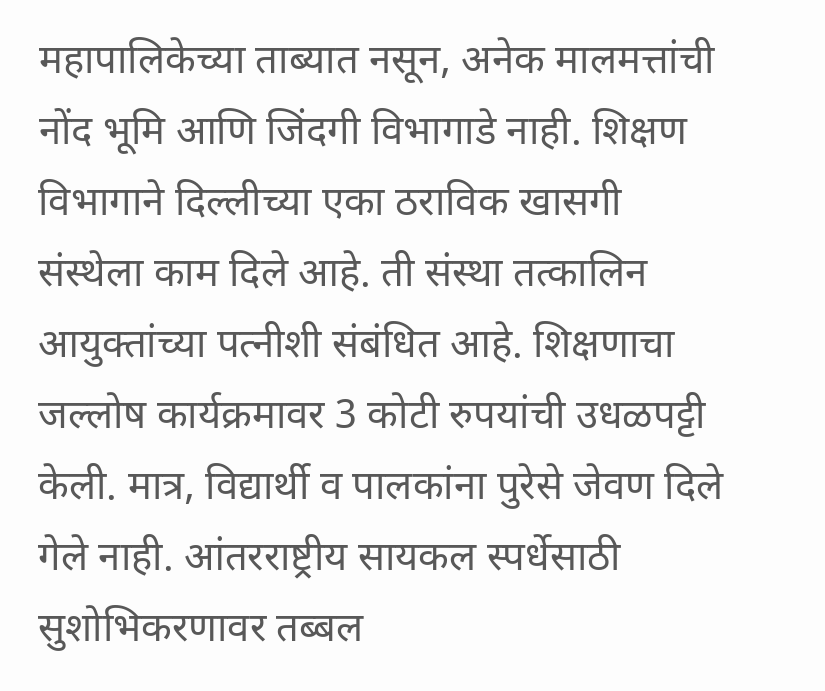महापालिकेच्या ताब्यात नसून, अनेक मालमत्तांची नोंद भूमि आणि जिंदगी विभागाडे नाही. शिक्षण विभागाने दिल्लीच्या एका ठराविक खासगी संस्थेला काम दिले आहे. ती संस्था तत्कालिन आयुक्तांच्या पत्नीशी संबंधित आहे. शिक्षणाचा जल्लोष कार्यक्रमावर 3 कोटी रुपयांची उधळपट्टी केली. मात्र, विद्यार्थी व पालकांना पुरेसे जेवण दिले गेले नाही. आंतरराष्ट्रीय सायकल स्पर्धेसाठी सुशोभिकरणावर तब्बल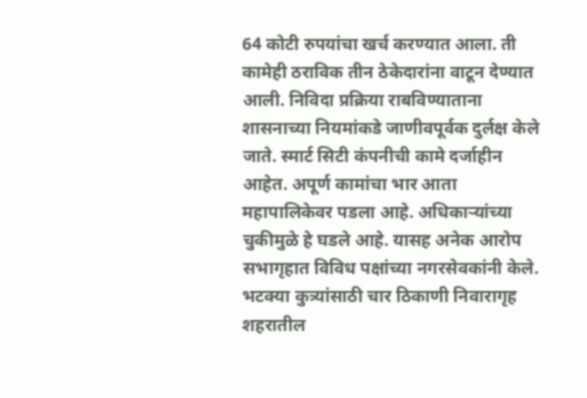64 कोटी रुपयांचा खर्च करण्यात आला. ती कामेही ठराविक तीन ठेकेदारांना वाटून देण्यात आली. निविदा प्रक्रिया राबविण्याताना शासनाच्या नियमांकडे जाणीवपूर्वक दुर्लक्ष केले जाते. स्मार्ट सिटी कंपनीची कामे दर्जाहीन आहेत. अपूर्ण कामांचा भार आता महापालिकेवर पडला आहे. अधिकाऱ्यांच्या चुकीमुळे हे घडले आहे. यासह अनेक आरोप सभागृहात विविध पक्षांच्या नगरसेवकांनी केले.
भटक्या कुत्र्यांसाठी चार ठिकाणी निवारागृह
शहरातील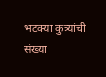भटक्या कुत्र्यांची संख्या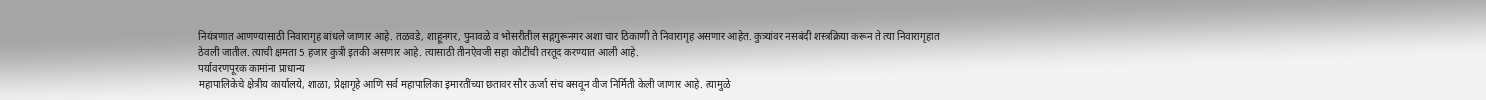नियंत्रणात आणण्यासाठी निवारागृह बांधले जाणार आहे. तळवडे, शाहूनगर, पुनावळे व भोसरीतील सद्गगुरूनगर अशा चार ठिकाणी ते निवारागृह असणार आहेत. कुत्र्यांवर नसबंदी शस्त्रक्रिया करून ते त्या निवारागृहात ठेवली जातील. त्याची क्षमता 5 हजार कुत्री इतकी असणार आहे. त्यासाठी तीनऐवजी सहा कोटींची तरतूद करण्यात आली आहे.
पर्यावरणपूरक कामांना प्राधान्य
महापालिकेचे क्षेत्रीय कार्यालये, शाळा, प्रेक्षागृहे आणि सर्व महापालिका इमारतींच्या छतावर सौर ऊर्जा संच बसवून वीज निर्मिती केली जाणार आहे. त्यामुळे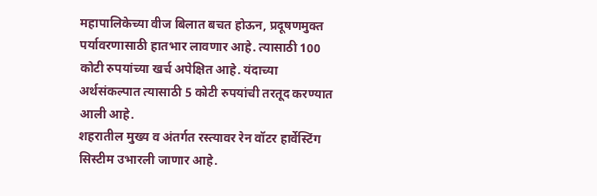महापालिकेच्या वीज बिलात बचत होऊन, प्रदूषणमुक्त पर्यावरणासाठी हातभार लावणार आहे. त्यासाठी 100 कोटी रुपयांच्या खर्च अपेक्षित आहे. यंदाच्या अर्थसंकल्पात त्यासाठी 5 कोटी रुपयांची तरतूद करण्यात आली आहे.
शहरातील मुख्य व अंतर्गत रस्त्यावर रेन वॉटर हार्वेस्टिंग सिस्टीम उभारली जाणार आहे.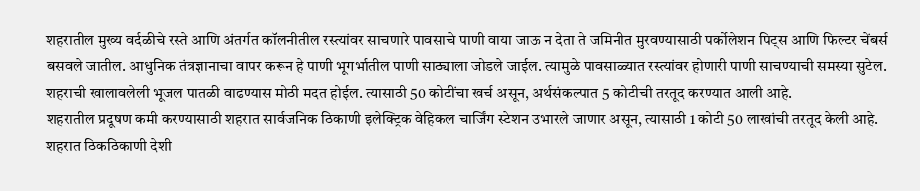शहरातील मुख्य वर्दळीचे रस्ते आणि अंतर्गत कॉलनीतील रस्त्यांवर साचणारे पावसाचे पाणी वाया जाऊ न देता ते जमिनीत मुरवण्यासाठी पर्कोलेशन पिट्स आणि फिल्टर चेंबर्स बसवले जातील. आधुनिक तंत्रज्ञानाचा वापर करून हे पाणी भूगर्भातील पाणी साठ्याला जोडले जाईल. त्यामुळे पावसाळ्यात रस्त्यांवर होणारी पाणी साचण्याची समस्या सुटेल. शहराची खालावलेली भूजल पातळी वाढण्यास मोठी मदत होईल. त्यासाठी 50 कोटींचा खर्च असून, अर्थसंकल्पात 5 कोटीची तरतूद करण्यात आली आहे.
शहरातील प्रदूषण कमी करण्यासाठी शहरात सार्वजनिक ठिकाणी इलेक्ट्रिक वेहिकल चार्जिंग स्टेशन उभारले जाणार असून, त्यासाठी 1 कोटी 50 लाखांची तरतूद केली आहे.
शहरात ठिकठिकाणी देशी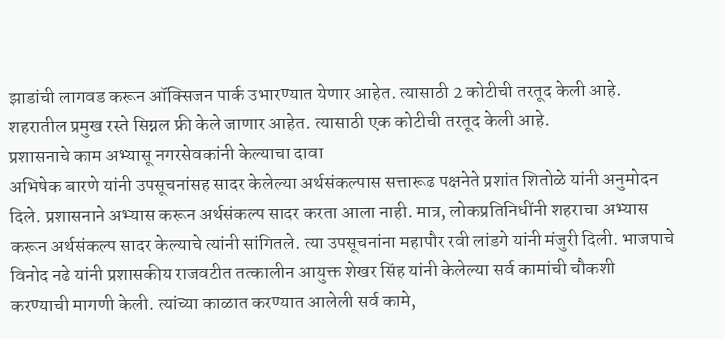झाडांची लागवड करून ऑक्सिजन पार्क उभारण्यात येणार आहेत. त्यासाठी 2 कोटीची तरतूद केली आहे.
शहरातील प्रमुख रस्ते सिग्नल फ्री केले जाणार आहेत. त्यासाठी एक कोटीची तरतूद केली आहे.
प्रशासनाचे काम अभ्यासू नगरसेवकांनी केल्याचा दावा
अभिषेक बारणे यांनी उपसूचनांसह सादर केलेल्या अर्थसंकल्पास सत्तारूढ पक्षनेते प्रशांत शितोळे यांनी अनुमोदन दिले. प्रशासनाने अभ्यास करून अर्थसंकल्प सादर करता आला नाही. मात्र, लोकप्रतिनिधींनी शहराचा अभ्यास करून अर्थसंकल्प सादर केल्याचे त्यांनी सांगितले. त्या उपसूचनांना महापौर रवी लांडगे यांनी मंजुरी दिली. भाजपाचे विनोद नढे यांनी प्रशासकीय राजवटीत तत्कालीन आयुक्त शेखर सिंह यांनी केलेल्या सर्व कामांची चौकशी करण्याची मागणी केली. त्यांच्या काळात करण्यात आलेली सर्व कामे,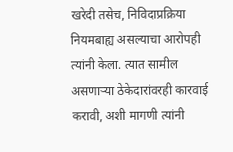खरेदी तसेच, निविदाप्रक्रिया नियमबाह्य असल्याचा आरोपही त्यांनी केला. त्यात सामील असणाऱ्या ठेकेदारांवरही कारवाई करावी, अशी मागणी त्यांनी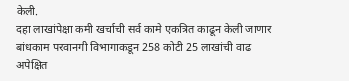केली.
दहा लाखांपेक्षा कमी खर्चाची सर्व कामे एकत्रित काढून केली जाणार
बांधकाम परवानगी विभागाकडून 258 कोटी 25 लाखांची वाढ अपेक्षित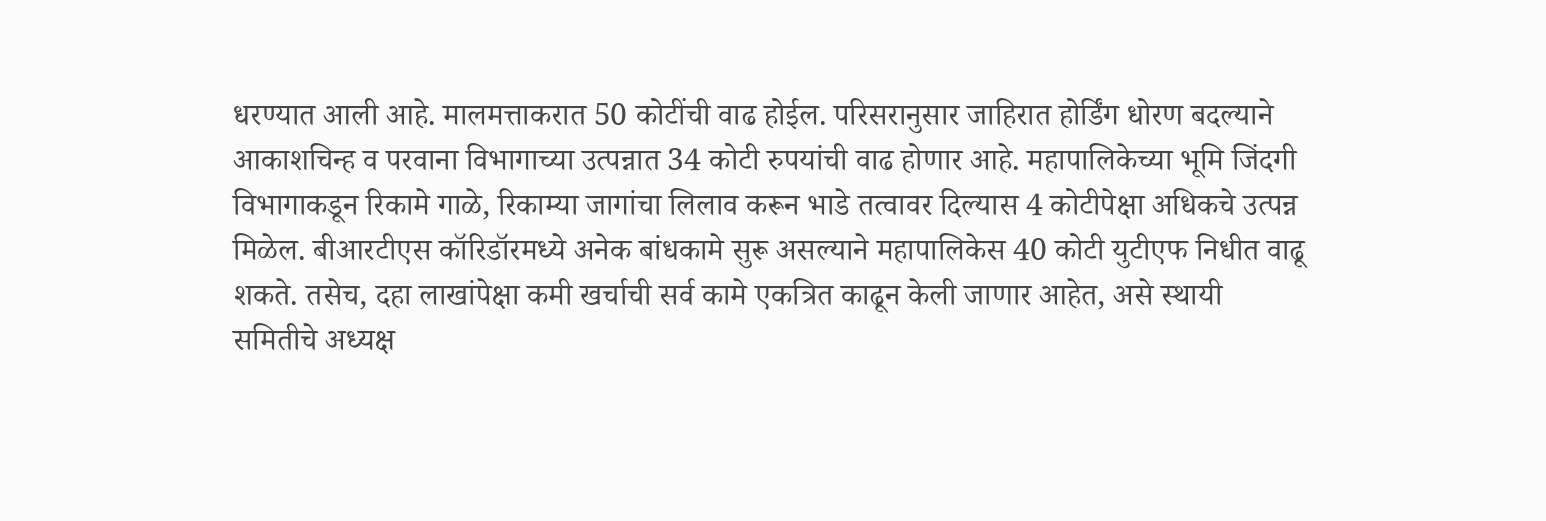धरण्यात आली आहे. मालमत्ताकरात 50 कोटींची वाढ होईल. परिसरानुसार जाहिरात होर्डिंग धोरण बदल्याने आकाशचिन्ह व परवाना विभागाच्या उत्पन्नात 34 कोटी रुपयांची वाढ होणार आहे. महापालिकेच्या भूमि जिंदगी विभागाकडून रिकामे गाळे, रिकाम्या जागांचा लिलाव करून भाडे तत्वावर दिल्यास 4 कोटीपेक्षा अधिकचे उत्पन्न मिळेल. बीआरटीएस कॉरिडॉरमध्ये अनेक बांधकामे सुरू असल्याने महापालिकेस 40 कोटी युटीएफ निधीत वाढू शकते. तसेच, दहा लाखांपेक्षा कमी खर्चाची सर्व कामे एकत्रित काढून केली जाणार आहेत, असे स्थायी समितीचे अध्यक्ष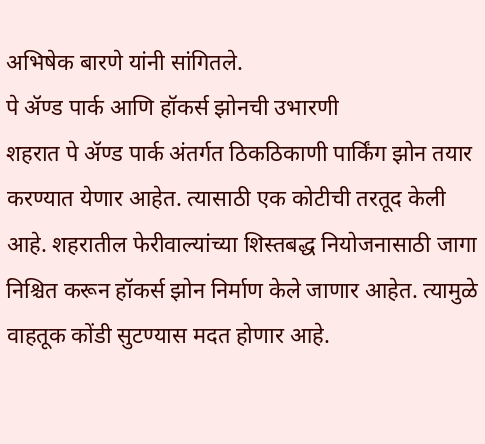अभिषेक बारणे यांनी सांगितले.
पे ॲण्ड पार्क आणि हॉकर्स झोनची उभारणी
शहरात पे ॲण्ड पार्क अंतर्गत ठिकठिकाणी पार्किंग झोन तयार करण्यात येणार आहेत. त्यासाठी एक कोटीची तरतूद केली आहे. शहरातील फेरीवाल्यांच्या शिस्तबद्ध नियोजनासाठी जागा निश्चित करून हॉकर्स झोन निर्माण केले जाणार आहेत. त्यामुळे वाहतूक कोंडी सुटण्यास मदत होणार आहे.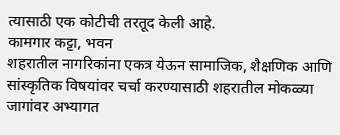त्यासाठी एक कोटीची तरतूद केली आहे.
कामगार कट्टा, भवन
शहरातील नागरिकांना एकत्र येऊन सामाजिक, शैक्षणिक आणि सांस्कृतिक विषयांवर चर्चा करण्यासाठी शहरातील मोकळ्या जागांवर अभ्यागत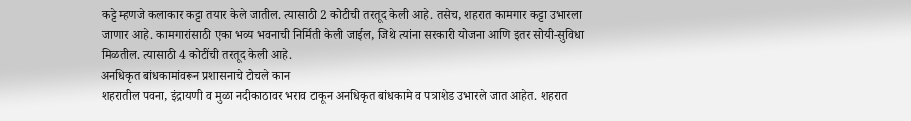कट्टे म्हणजे कलाकार कट्टा तयार केले जातील. त्यासाठी 2 कोटीची तरतूद केली आहे. तसेच, शहरात कामगार कट्टा उभारला जाणार आहे. कामगारांसाठी एका भव्य भवनाची निर्मिती केली जाईल, जिथे त्यांना सरकारी योजना आणि इतर सोयी-सुविधा मिळतील. त्यासाठी 4 कोटींची तरतूद केली आहे.
अनधिकृत बांधकामांवरून प्रशासनाचे टोचले कान
शहरातील पवना, इंद्रायणी व मुळा नदीकाठावर भराव टाकून अनधिकृत बांधकामे व पत्राशेड उभारले जात आहेत. शहरात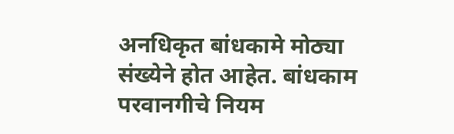अनधिकृत बांधकामे मोठ्या संख्येने होत आहेत. बांधकाम परवानगीचे नियम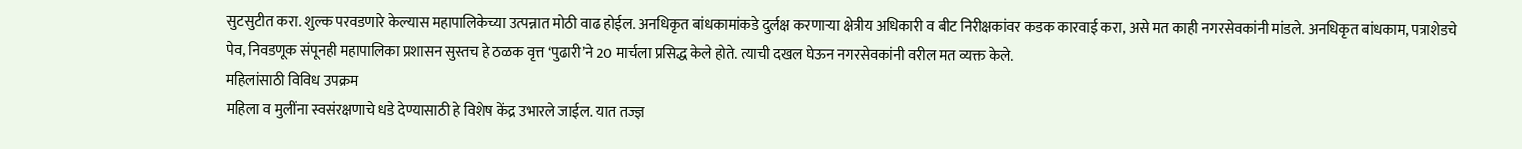सुटसुटीत करा. शुल्क परवडणारे केल्यास महापालिकेच्या उत्पन्नात मोठी वाढ होईल. अनधिकृत बांधकामांकडे दुर्लक्ष करणाऱ्या क्षेत्रीय अधिकारी व बीट निरीक्षकांवर कडक कारवाई करा, असे मत काही नगरसेवकांनी मांडले. अनधिकृत बांधकाम, पत्राशेडचे पेव, निवडणूक संपूनही महापालिका प्रशासन सुस्तच हे ठळक वृत्त ‘पुढारी’ने 20 मार्चला प्रसिद्ध केले होते. त्याची दखल घेऊन नगरसेवकांनी वरील मत व्यक्त केले.
महिलांसाठी विविध उपक्रम
महिला व मुलींना स्वसंरक्षणाचे धडे देण्यासाठी हे विशेष केंद्र उभारले जाईल. यात तज्ज्ञ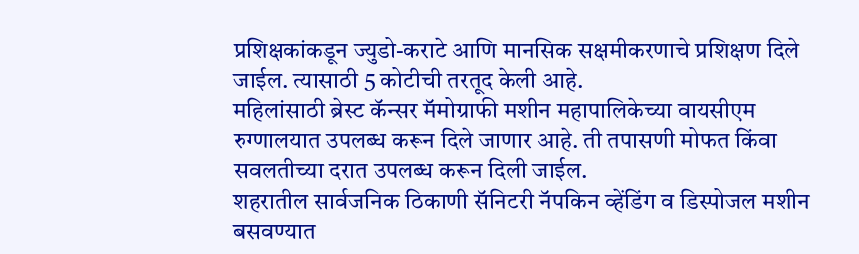प्रशिक्षकांकडून ज्युडो-कराटे आणि मानसिक सक्षमीकरणाचे प्रशिक्षण दिले जाईल. त्यासाठी 5 कोटीची तरतूद केली आहे.
महिलांसाठी ब्रेस्ट कॅन्सर मॅमोग्राफी मशीन महापालिकेच्या वायसीएम रुग्णालयात उपलब्ध करून दिले जाणार आहे. ती तपासणी मोफत किंवा सवलतीच्या दरात उपलब्ध करून दिली जाईल.
शहरातील सार्वजनिक ठिकाणी सॅनिटरी नॅपकिन व्हेंडिंग व डिस्पोजल मशीन बसवण्यात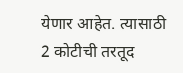येणार आहेत. त्यासाठी 2 कोटीची तरतूद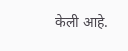केली आहे.